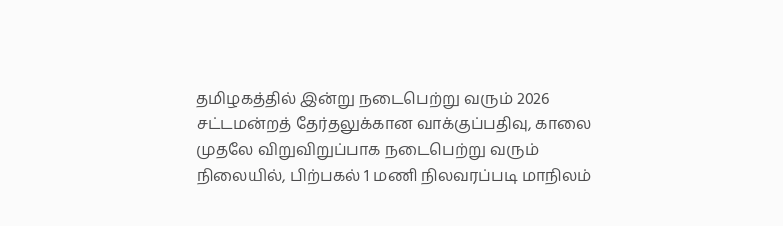தமிழகத்தில் இன்று நடைபெற்று வரும் 2026 சட்டமன்றத் தேர்தலுக்கான வாக்குப்பதிவு, காலை முதலே விறுவிறுப்பாக நடைபெற்று வரும் நிலையில், பிற்பகல் 1 மணி நிலவரப்படி மாநிலம்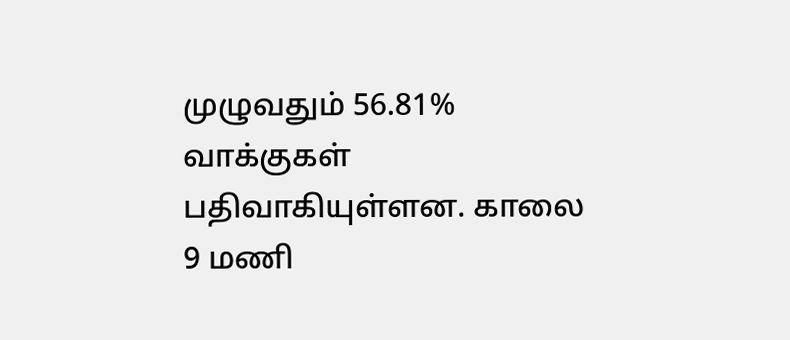முழுவதும் 56.81% வாக்குகள் பதிவாகியுள்ளன. காலை 9 மணி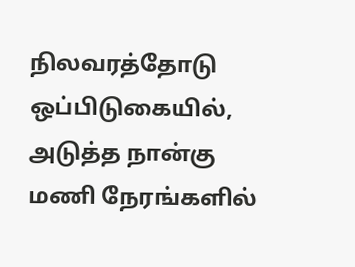நிலவரத்தோடு ஒப்பிடுகையில், அடுத்த நான்கு மணி நேரங்களில்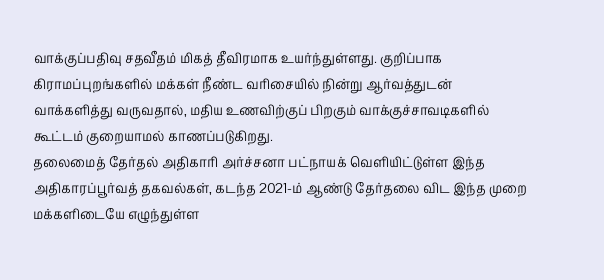வாக்குப்பதிவு சதவீதம் மிகத் தீவிரமாக உயர்ந்துள்ளது. குறிப்பாக கிராமப்புறங்களில் மக்கள் நீண்ட வரிசையில் நின்று ஆர்வத்துடன் வாக்களித்து வருவதால், மதிய உணவிற்குப் பிறகும் வாக்குச்சாவடிகளில் கூட்டம் குறையாமல் காணப்படுகிறது.
தலைமைத் தேர்தல் அதிகாரி அர்ச்சனா பட்நாயக் வெளியிட்டுள்ள இந்த அதிகாரப்பூர்வத் தகவல்கள், கடந்த 2021-ம் ஆண்டு தேர்தலை விட இந்த முறை மக்களிடையே எழுந்துள்ள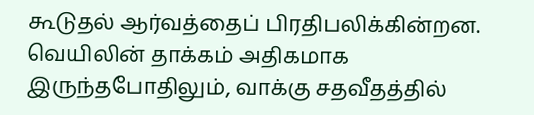கூடுதல் ஆர்வத்தைப் பிரதிபலிக்கின்றன. வெயிலின் தாக்கம் அதிகமாக இருந்தபோதிலும், வாக்கு சதவீதத்தில்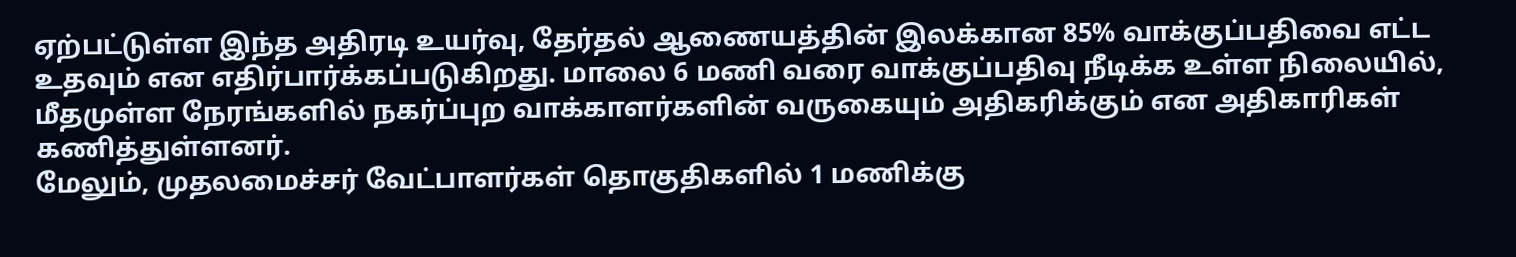ஏற்பட்டுள்ள இந்த அதிரடி உயர்வு, தேர்தல் ஆணையத்தின் இலக்கான 85% வாக்குப்பதிவை எட்ட உதவும் என எதிர்பார்க்கப்படுகிறது. மாலை 6 மணி வரை வாக்குப்பதிவு நீடிக்க உள்ள நிலையில், மீதமுள்ள நேரங்களில் நகர்ப்புற வாக்காளர்களின் வருகையும் அதிகரிக்கும் என அதிகாரிகள் கணித்துள்ளனர்.
மேலும், முதலமைச்சர் வேட்பாளர்கள் தொகுதிகளில் 1 மணிக்கு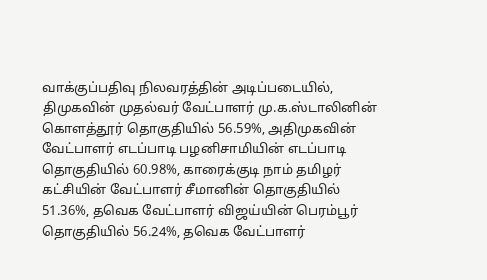வாக்குப்பதிவு நிலவரத்தின் அடிப்படையில், திமுகவின் முதல்வர் வேட்பாளர் மு.க.ஸ்டாலினின் கொளத்தூர் தொகுதியில் 56.59%, அதிமுகவின் வேட்பாளர் எடப்பாடி பழனிசாமியின் எடப்பாடி தொகுதியில் 60.98%, காரைக்குடி நாம் தமிழர் கட்சியின் வேட்பாளர் சீமானின் தொகுதியில் 51.36%, தவெக வேட்பாளர் விஜய்யின் பெரம்பூர் தொகுதியில் 56.24%, தவெக வேட்பாளர்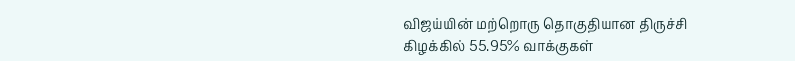விஜய்யின் மற்றொரு தொகுதியான திருச்சி கிழக்கில் 55.95% வாக்குகள்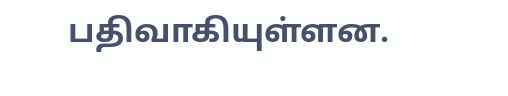பதிவாகியுள்ளன.